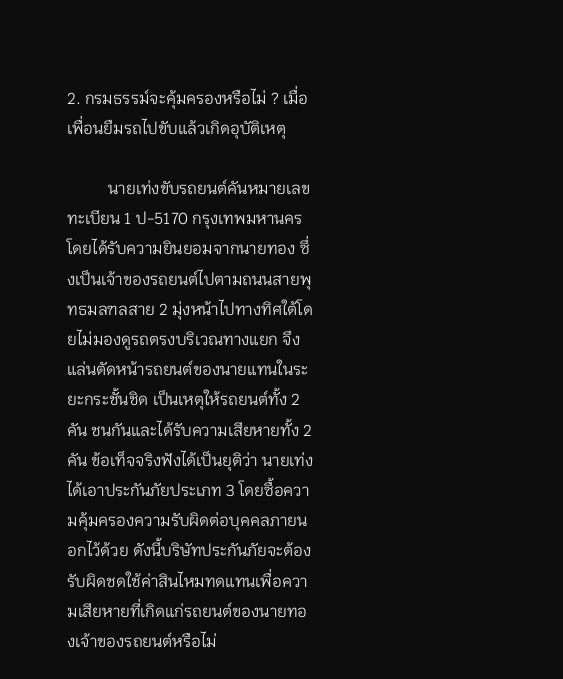2. กรมธรรม์จะคุ้มครองหรือไม่ ? เมื่อเพื่อนยืมรถไปขับแล้วเกิดอุบัติเหตุ

          นายเท่งขับรถยนต์คันหมายเลขทะเบียน 1 ป-5170 กรุงเทพมหานคร โดยได้รับความยินยอมจากนายทอง ซึ่งเป็นเจ้าของรถยนต์ไปตามถนนสายพุทธมลฑลสาย 2 มุ่งหน้าไปทางทิศใต้โดยไม่มองดูรถตรงบริเวณทางแยก จึงแล่นตัดหน้ารถยนต์ของนายแทนในระยะกระชั้นชิด เป็นเหตุให้รถยนต์ทั้ง 2 คัน ชนกันและได้รับความเสียหายทั้ง 2 คัน ข้อเท็จจริงฟังได้เป็นยุติว่า นายเท่งได้เอาประกันภัยประเภท 3 โดยซื้อความคุ้มครองความรับผิดต่อบุคคลภายนอกไว้ด้วย ดังนี้บริษัทประกันภัยจะต้องรับผิดชดใช้ค่าสินไหมทดแทนเพื่อความเสียหายที่เกิดแก่รถยนต์ของนายทองเจ้าของรถยนต์หรือไม่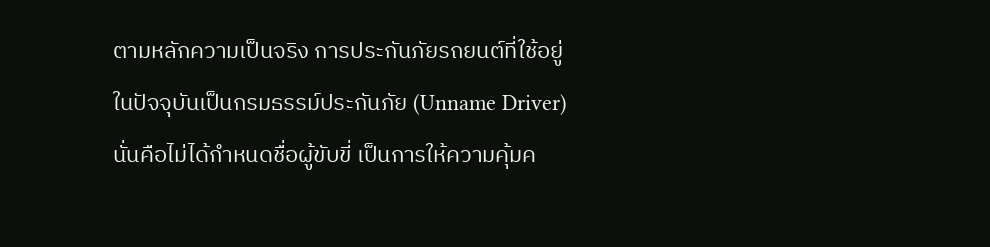ตามหลักความเป็นจริง การประกันภัยรถยนต์ที่ใช้อยู่ในปัจจุบันเป็นกรมธรรม์ประกันภัย (Unname Driver) นั่นคือไม่ได้กำหนดชื่อผู้ขับขี่ เป็นการให้ความคุ้มค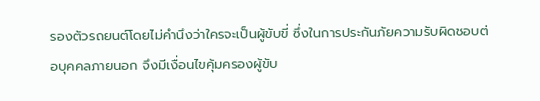รองตัวรถยนต์โดยไม่คำนึงว่าใครจะเป็นผู้ขับขี่ ซึ่งในการประกันภัยความรับผิดชอบต่อบุคคลภายนอก จึงมีเงื่อนไขคุ้มครองผู้ขับ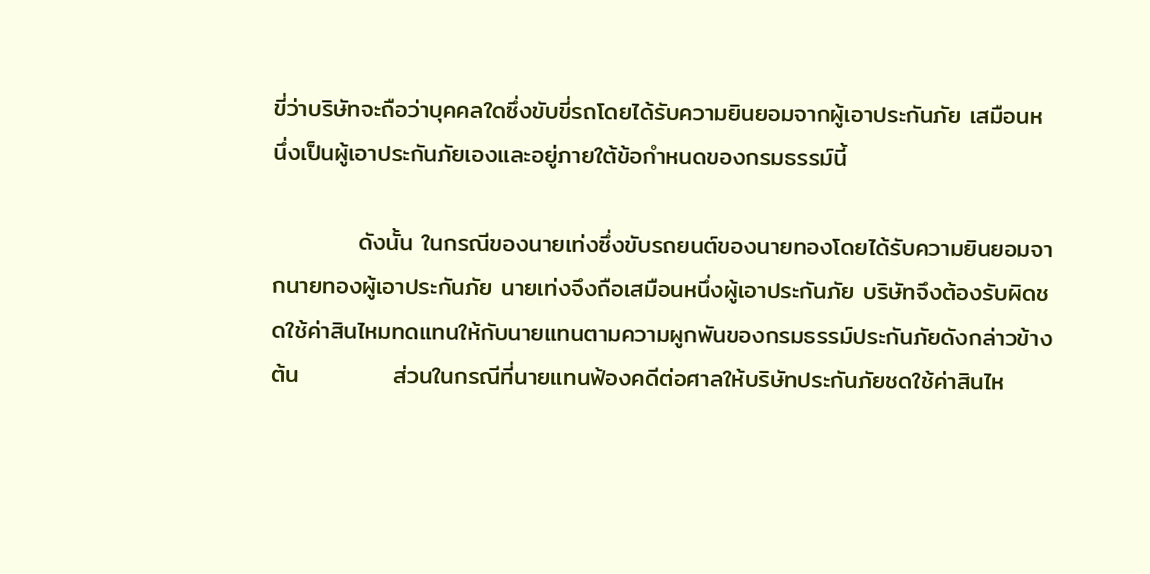ขี่ว่าบริษัทจะถือว่าบุคคลใดซึ่งขับขี่รถโดยได้รับความยินยอมจากผู้เอาประกันภัย เสมือนหนึ่งเป็นผู้เอาประกันภัยเองและอยู่ภายใต้ข้อกำหนดของกรมธรรม์นี้

          ดังนั้น ในกรณีของนายเท่งซึ่งขับรถยนต์ของนายทองโดยได้รับความยินยอมจากนายทองผู้เอาประกันภัย นายเท่งจึงถือเสมือนหนึ่งผู้เอาประกันภัย บริษัทจึงต้องรับผิดชดใช้ค่าสินไหมทดแทนให้กับนายแทนตามความผูกพันของกรมธรรม์ประกันภัยดังกล่าวข้างต้น           ส่วนในกรณีที่นายแทนฟ้องคดีต่อศาลให้บริษัทประกันภัยชดใช้ค่าสินไห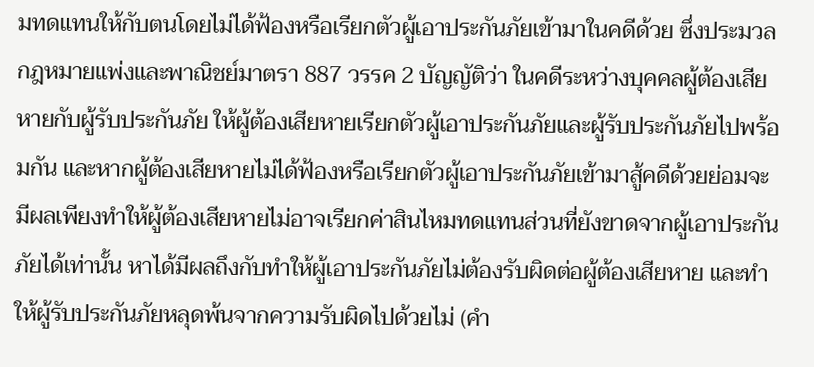มทดแทนให้กับตนโดยไม่ได้ฟ้องหรือเรียกตัวผู้เอาประกันภัยเข้ามาในคดีด้วย ซึ่งประมวลกฎหมายแพ่งและพาณิชย์มาตรา 887 วรรค 2 บัญญัติว่า ในคดีระหว่างบุคคลผู้ต้องเสียหายกับผู้รับประกันภัย ให้ผู้ต้องเสียหายเรียกตัวผู้เอาประกันภัยและผู้รับประกันภัยไปพร้อมกัน และหากผู้ต้องเสียหายไม่ได้ฟ้องหรือเรียกตัวผู้เอาประกันภัยเข้ามาสู้คดีด้วยย่อมจะมีผลเพียงทำให้ผู้ต้องเสียหายไม่อาจเรียกค่าสินไหมทดแทนส่วนที่ยังขาดจากผู้เอาประกันภัยได้เท่านั้น หาได้มีผลถึงกับทำให้ผู้เอาประกันภัยไม่ต้องรับผิดต่อผู้ต้องเสียหาย และทำให้ผู้รับประกันภัยหลุดพ้นจากความรับผิดไปด้วยไม่ (คำ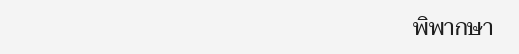พิพากษา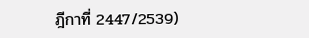ฎีกาที่ 2447/2539)